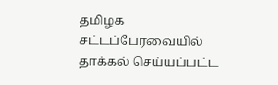தமிழக சட்டப்பேரவையில் தாக்கல் செய்யப்பட்ட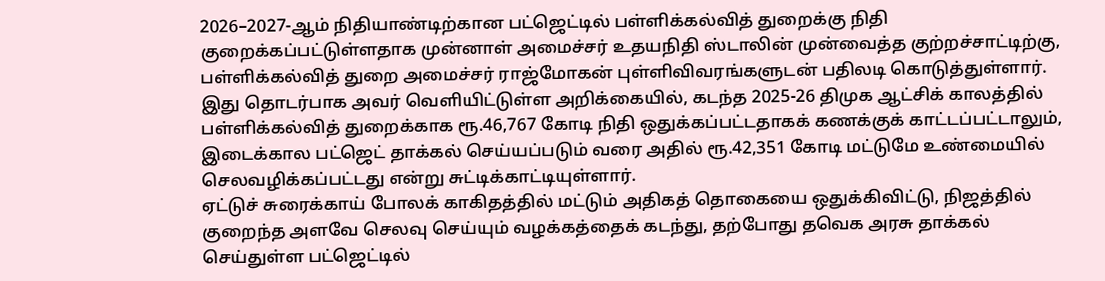2026–2027-ஆம் நிதியாண்டிற்கான பட்ஜெட்டில் பள்ளிக்கல்வித் துறைக்கு நிதி குறைக்கப்பட்டுள்ளதாக முன்னாள் அமைச்சர் உதயநிதி ஸ்டாலின் முன்வைத்த குற்றச்சாட்டிற்கு, பள்ளிக்கல்வித் துறை அமைச்சர் ராஜ்மோகன் புள்ளிவிவரங்களுடன் பதிலடி கொடுத்துள்ளார்.
இது தொடர்பாக அவர் வெளியிட்டுள்ள அறிக்கையில், கடந்த 2025-26 திமுக ஆட்சிக் காலத்தில் பள்ளிக்கல்வித் துறைக்காக ரூ.46,767 கோடி நிதி ஒதுக்கப்பட்டதாகக் கணக்குக் காட்டப்பட்டாலும், இடைக்கால பட்ஜெட் தாக்கல் செய்யப்படும் வரை அதில் ரூ.42,351 கோடி மட்டுமே உண்மையில் செலவழிக்கப்பட்டது என்று சுட்டிக்காட்டியுள்ளார்.
ஏட்டுச் சுரைக்காய் போலக் காகிதத்தில் மட்டும் அதிகத் தொகையை ஒதுக்கிவிட்டு, நிஜத்தில் குறைந்த அளவே செலவு செய்யும் வழக்கத்தைக் கடந்து, தற்போது தவெக அரசு தாக்கல் செய்துள்ள பட்ஜெட்டில்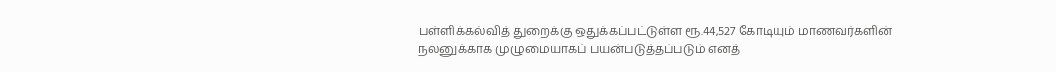பள்ளிக்கல்வித் துறைக்கு ஒதுக்கப்பட்டுள்ள ரூ.44,527 கோடியும் மாணவர்களின் நலனுக்காக முழுமையாகப் பயன்படுத்தப்படும் எனத்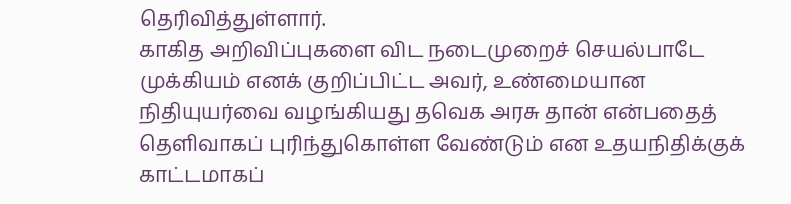தெரிவித்துள்ளார்.
காகித அறிவிப்புகளை விட நடைமுறைச் செயல்பாடே முக்கியம் எனக் குறிப்பிட்ட அவர், உண்மையான நிதியுயர்வை வழங்கியது தவெக அரசு தான் என்பதைத் தெளிவாகப் புரிந்துகொள்ள வேண்டும் என உதயநிதிக்குக் காட்டமாகப்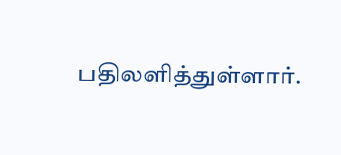பதிலளித்துள்ளார்.